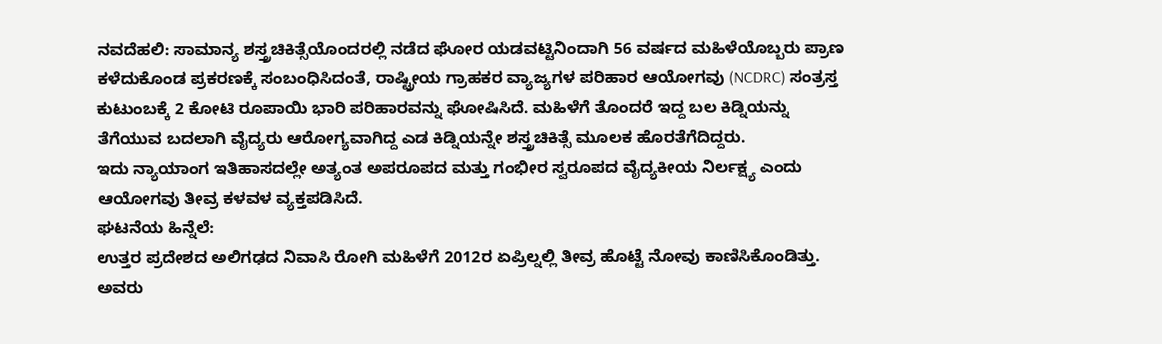ನವದೆಹಲಿ: ಸಾಮಾನ್ಯ ಶಸ್ತ್ರಚಿಕಿತ್ಸೆಯೊಂದರಲ್ಲಿ ನಡೆದ ಘೋರ ಯಡವಟ್ಟಿನಿಂದಾಗಿ 56 ವರ್ಷದ ಮಹಿಳೆಯೊಬ್ಬರು ಪ್ರಾಣ ಕಳೆದುಕೊಂಡ ಪ್ರಕರಣಕ್ಕೆ ಸಂಬಂಧಿಸಿದಂತೆ, ರಾಷ್ಟ್ರೀಯ ಗ್ರಾಹಕರ ವ್ಯಾಜ್ಯಗಳ ಪರಿಹಾರ ಆಯೋಗವು (NCDRC) ಸಂತ್ರಸ್ತ ಕುಟುಂಬಕ್ಕೆ 2 ಕೋಟಿ ರೂಪಾಯಿ ಭಾರಿ ಪರಿಹಾರವನ್ನು ಘೋಷಿಸಿದೆ. ಮಹಿಳೆಗೆ ತೊಂದರೆ ಇದ್ದ ಬಲ ಕಿಡ್ನಿಯನ್ನು ತೆಗೆಯುವ ಬದಲಾಗಿ ವೈದ್ಯರು ಆರೋಗ್ಯವಾಗಿದ್ದ ಎಡ ಕಿಡ್ನಿಯನ್ನೇ ಶಸ್ತ್ರಚಿಕಿತ್ಸೆ ಮೂಲಕ ಹೊರತೆಗೆದಿದ್ದರು.
ಇದು ನ್ಯಾಯಾಂಗ ಇತಿಹಾಸದಲ್ಲೇ ಅತ್ಯಂತ ಅಪರೂಪದ ಮತ್ತು ಗಂಭೀರ ಸ್ವರೂಪದ ವೈದ್ಯಕೀಯ ನಿರ್ಲಕ್ಷ್ಯ ಎಂದು ಆಯೋಗವು ತೀವ್ರ ಕಳವಳ ವ್ಯಕ್ತಪಡಿಸಿದೆ.
ಘಟನೆಯ ಹಿನ್ನೆಲೆ:
ಉತ್ತರ ಪ್ರದೇಶದ ಅಲಿಗಢದ ನಿವಾಸಿ ರೋಗಿ ಮಹಿಳೆಗೆ 2012ರ ಏಪ್ರಿಲ್ನಲ್ಲಿ ತೀವ್ರ ಹೊಟ್ಟೆ ನೋವು ಕಾಣಿಸಿಕೊಂಡಿತ್ತು. ಅವರು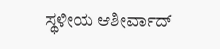ಸ್ಥಳೀಯ ಆಶೀರ್ವಾದ್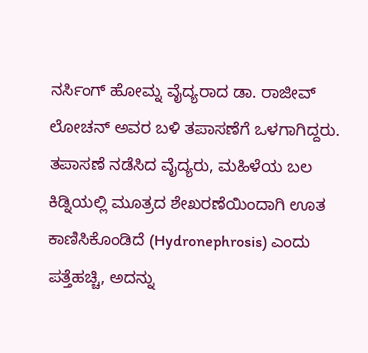ನರ್ಸಿಂಗ್ ಹೋಮ್ನ ವೈದ್ಯರಾದ ಡಾ. ರಾಜೀವ್ ಲೋಚನ್ ಅವರ ಬಳಿ ತಪಾಸಣೆಗೆ ಒಳಗಾಗಿದ್ದರು. ತಪಾಸಣೆ ನಡೆಸಿದ ವೈದ್ಯರು, ಮಹಿಳೆಯ ಬಲ ಕಿಡ್ನಿಯಲ್ಲಿ ಮೂತ್ರದ ಶೇಖರಣೆಯಿಂದಾಗಿ ಊತ ಕಾಣಿಸಿಕೊಂಡಿದೆ (Hydronephrosis) ಎಂದು ಪತ್ತೆಹಚ್ಚಿ, ಅದನ್ನು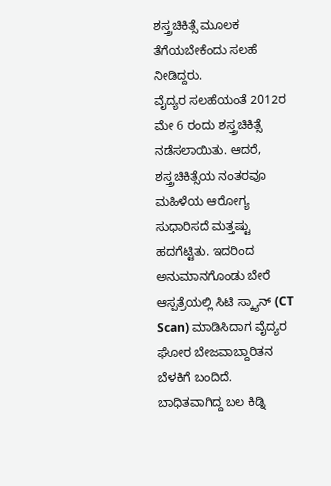ಶಸ್ತ್ರಚಿಕಿತ್ಸೆ ಮೂಲಕ ತೆಗೆಯಬೇಕೆಂದು ಸಲಹೆ ನೀಡಿದ್ದರು.
ವೈದ್ಯರ ಸಲಹೆಯಂತೆ 2012ರ ಮೇ 6 ರಂದು ಶಸ್ತ್ರಚಿಕಿತ್ಸೆ ನಡೆಸಲಾಯಿತು. ಆದರೆ, ಶಸ್ತ್ರಚಿಕಿತ್ಸೆಯ ನಂತರವೂ ಮಹಿಳೆಯ ಆರೋಗ್ಯ ಸುಧಾರಿಸದೆ ಮತ್ತಷ್ಟು ಹದಗೆಟ್ಟಿತು. ಇದರಿಂದ ಅನುಮಾನಗೊಂಡು ಬೇರೆ ಆಸ್ಪತ್ರೆಯಲ್ಲಿ ಸಿಟಿ ಸ್ಕ್ಯಾನ್ (CT Scan) ಮಾಡಿಸಿದಾಗ ವೈದ್ಯರ ಘೋರ ಬೇಜವಾಬ್ದಾರಿತನ ಬೆಳಕಿಗೆ ಬಂದಿದೆ. ಬಾಧಿತವಾಗಿದ್ದ ಬಲ ಕಿಡ್ನಿ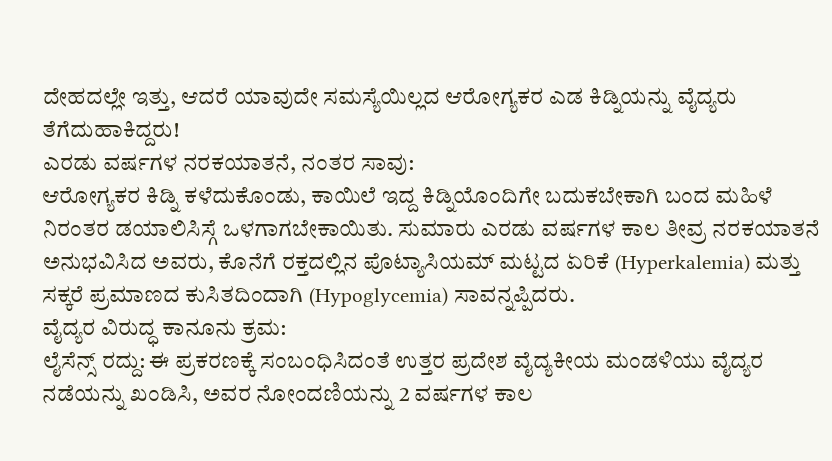ದೇಹದಲ್ಲೇ ಇತ್ತು, ಆದರೆ ಯಾವುದೇ ಸಮಸ್ಯೆಯಿಲ್ಲದ ಆರೋಗ್ಯಕರ ಎಡ ಕಿಡ್ನಿಯನ್ನು ವೈದ್ಯರು ತೆಗೆದುಹಾಕಿದ್ದರು!
ಎರಡು ವರ್ಷಗಳ ನರಕಯಾತನೆ, ನಂತರ ಸಾವು:
ಆರೋಗ್ಯಕರ ಕಿಡ್ನಿ ಕಳೆದುಕೊಂಡು, ಕಾಯಿಲೆ ಇದ್ದ ಕಿಡ್ನಿಯೊಂದಿಗೇ ಬದುಕಬೇಕಾಗಿ ಬಂದ ಮಹಿಳೆ ನಿರಂತರ ಡಯಾಲಿಸಿಸ್ಗೆ ಒಳಗಾಗಬೇಕಾಯಿತು. ಸುಮಾರು ಎರಡು ವರ್ಷಗಳ ಕಾಲ ತೀವ್ರ ನರಕಯಾತನೆ ಅನುಭವಿಸಿದ ಅವರು, ಕೊನೆಗೆ ರಕ್ತದಲ್ಲಿನ ಪೊಟ್ಯಾಸಿಯಮ್ ಮಟ್ಟದ ಏರಿಕೆ (Hyperkalemia) ಮತ್ತು ಸಕ್ಕರೆ ಪ್ರಮಾಣದ ಕುಸಿತದಿಂದಾಗಿ (Hypoglycemia) ಸಾವನ್ನಪ್ಪಿದರು.
ವೈದ್ಯರ ವಿರುದ್ಧ ಕಾನೂನು ಕ್ರಮ:
ಲೈಸೆನ್ಸ್ ರದ್ದು: ಈ ಪ್ರಕರಣಕ್ಕೆ ಸಂಬಂಧಿಸಿದಂತೆ ಉತ್ತರ ಪ್ರದೇಶ ವೈದ್ಯಕೀಯ ಮಂಡಳಿಯು ವೈದ್ಯರ ನಡೆಯನ್ನು ಖಂಡಿಸಿ, ಅವರ ನೋಂದಣಿಯನ್ನು 2 ವರ್ಷಗಳ ಕಾಲ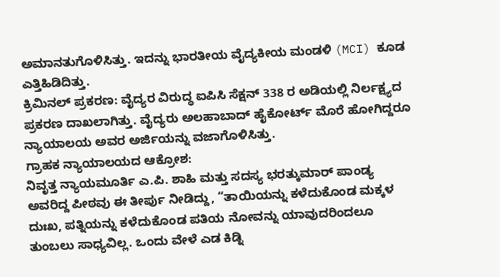ಅಮಾನತುಗೊಳಿಸಿತ್ತು. ಇದನ್ನು ಭಾರತೀಯ ವೈದ್ಯಕೀಯ ಮಂಡಳಿ (MCI) ಕೂಡ ಎತ್ತಿಹಿಡಿದಿತ್ತು.
ಕ್ರಿಮಿನಲ್ ಪ್ರಕರಣ: ವೈದ್ಯರ ವಿರುದ್ಧ ಐಪಿಸಿ ಸೆಕ್ಷನ್ 338 ರ ಅಡಿಯಲ್ಲಿ ನಿರ್ಲಕ್ಷ್ಯದ ಪ್ರಕರಣ ದಾಖಲಾಗಿತ್ತು. ವೈದ್ಯರು ಅಲಹಾಬಾದ್ ಹೈಕೋರ್ಟ್ ಮೊರೆ ಹೋಗಿದ್ದರೂ ನ್ಯಾಯಾಲಯ ಅವರ ಅರ್ಜಿಯನ್ನು ವಜಾಗೊಳಿಸಿತ್ತು.
ಗ್ರಾಹಕ ನ್ಯಾಯಾಲಯದ ಆಕ್ರೋಶ:
ನಿವೃತ್ತ ನ್ಯಾಯಮೂರ್ತಿ ಎ.ಪಿ. ಶಾಹಿ ಮತ್ತು ಸದಸ್ಯ ಭರತ್ಕುಮಾರ್ ಪಾಂಡ್ಯ ಅವರಿದ್ದ ಪೀಠವು ಈ ತೀರ್ಪು ನೀಡಿದ್ದು, “ತಾಯಿಯನ್ನು ಕಳೆದುಕೊಂಡ ಮಕ್ಕಳ ದುಃಖ, ಪತ್ನಿಯನ್ನು ಕಳೆದುಕೊಂಡ ಪತಿಯ ನೋವನ್ನು ಯಾವುದರಿಂದಲೂ ತುಂಬಲು ಸಾಧ್ಯವಿಲ್ಲ. ಒಂದು ವೇಳೆ ಎಡ ಕಿಡ್ನಿ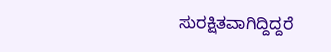ಸುರಕ್ಷಿತವಾಗಿದ್ದಿದ್ದರೆ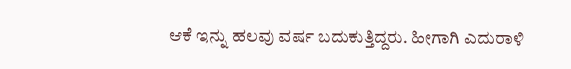ಆಕೆ ಇನ್ನು ಹಲವು ವರ್ಷ ಬದುಕುತ್ತಿದ್ದರು. ಹೀಗಾಗಿ ಎದುರಾಳಿ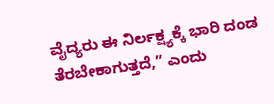ವೈದ್ಯರು ಈ ನಿರ್ಲಕ್ಷ್ಯಕ್ಕೆ ಭಾರಿ ದಂಡ ತೆರಬೇಕಾಗುತ್ತದೆ,” ಎಂದು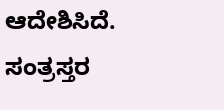ಆದೇಶಿಸಿದೆ.
ಸಂತ್ರಸ್ತರ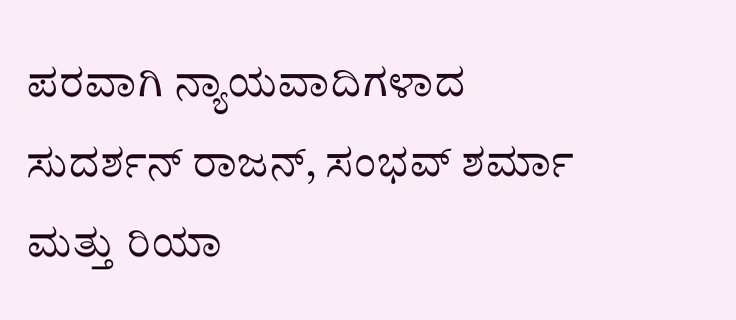ಪರವಾಗಿ ನ್ಯಾಯವಾದಿಗಳಾದ ಸುದರ್ಶನ್ ರಾಜನ್, ಸಂಭವ್ ಶರ್ಮಾ ಮತ್ತು ರಿಯಾ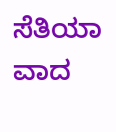ಸೆತಿಯಾ ವಾದ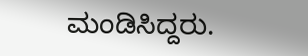ಮಂಡಿಸಿದ್ದರು.